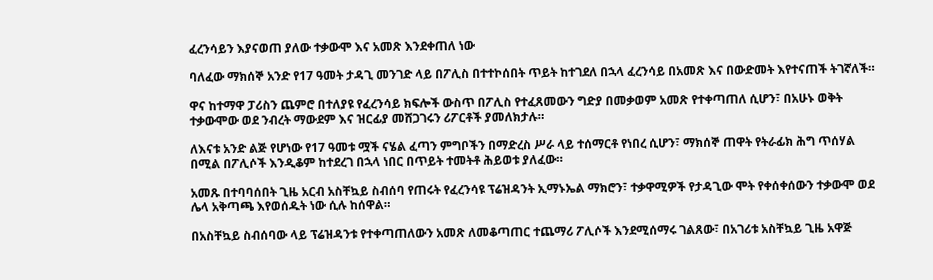ፈረንሳይን እያናወጠ ያለው ተቃውሞ እና አመጽ እንደቀጠለ ነው

ባለፈው ማክሰኞ አንድ የ17 ዓመት ታዳጊ መንገድ ላይ በፖሊስ በተተኮሰበት ጥይት ከተገደለ በኋላ ፈረንሳይ በአመጽ እና በውድመት እየተናጠች ትገኛለች።

ዋና ከተማዋ ፓሪስን ጨምሮ በተለያዩ የፈረንሳይ ክፍሎች ውስጥ በፖሊስ የተፈጸመውን ግድያ በመቃወም አመጽ የተቀጣጠለ ሲሆን፣ በአሁኑ ወቅት ተቃውሞው ወደ ንብረት ማውደም እና ዝርፊያ መሸጋገሩን ሪፖርቶች ያመለክታሉ።

ለእናቱ አንድ ልጅ የሆነው የ17 ዓመቱ ሟች ናሄል ፈጣን ምግቦችን በማድረስ ሥራ ላይ ተሰማርቶ የነበረ ሲሆን፣ ማክሰኞ ጠዋት የትራፊክ ሕግ ጥሰሃል በሚል በፖሊሶች እንዲቆም ከተደረገ በኋላ ነበር በጥይት ተመትቶ ሕይወቱ ያለፈው።

አመጹ በተባባሰበት ጊዜ አርብ አስቸኳይ ስብሰባ የጠሩት የፈረንሳዩ ፕሬዝዳንት ኢማኑኤል ማክሮን፣ ተቃዋሚዎች የታዳጊው ሞት የቀሰቀሰውን ተቃውሞ ወደ ሌላ አቅጣጫ እየወሰዱት ነው ሲሉ ከሰዋል።

በአስቸኳይ ስብሰባው ላይ ፕሬዝዳንቱ የተቀጣጠለውን አመጽ ለመቆጣጠር ተጨማሪ ፖሊሶች እንደሚሰማሩ ገልጸው፣ በአገሪቱ አስቸኳይ ጊዜ አዋጅ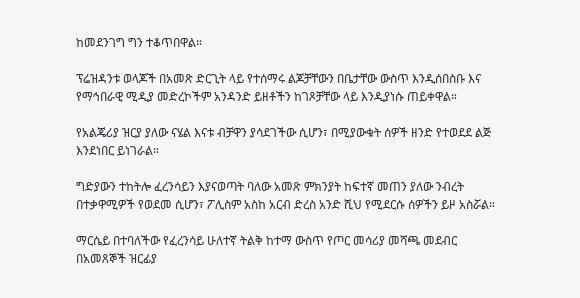ከመደንገግ ግን ተቆጥበዋል።

ፕሬዝዳንቱ ወላጆች በአመጽ ድርጊት ላይ የተሰማሩ ልጆቻቸውን በቤታቸው ውስጥ እንዲሰበስቡ እና የማኅበራዊ ሚዲያ መድረኮችም አንዳንድ ይዘቶችን ከገጾቻቸው ላይ እንዲያነሱ ጠይቀዋል።

የአልጄሪያ ዝርያ ያለው ናሄል እናቱ ብቻዋን ያሳደገችው ሲሆን፣ በሚያውቁት ሰዎች ዘንድ የተወደደ ልጅ እንደነበር ይነገራል።

ግድያውን ተከትሎ ፈረንሳይን እያናወጣት ባለው አመጽ ምክንያት ከፍተኛ መጠን ያለው ንብረት በተቃዋሚዎች የወደመ ሲሆን፣ ፖሊስም አስከ አርብ ድረስ አንድ ሺህ የሚደርሱ ሰዎችን ይዞ አስሯል።

ማርሴይ በተባለችው የፈረንሳይ ሁለተኛ ትልቅ ከተማ ውስጥ የጦር መሳሪያ መሻጫ መደብር በአመጸኞች ዝርፊያ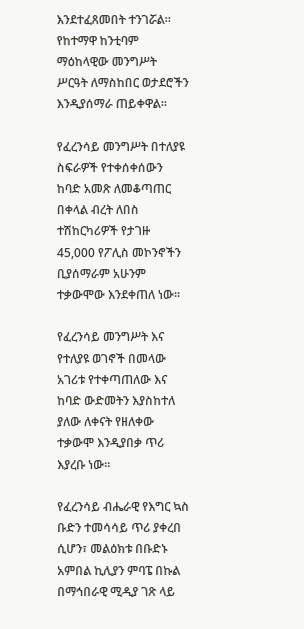እንደተፈጸመበት ተንገሯል። የከተማዋ ከንቲባም ማዕከላዊው መንግሥት ሥርዓት ለማስከበር ወታደሮችን እንዲያሰማራ ጠይቀዋል።

የፈረንሳይ መንግሥት በተለያዩ ስፍራዎች የተቀሰቀሰውን ከባድ አመጽ ለመቆጣጠር በቀላል ብረት ለበስ ተሽከርካሪዎች የታገዙ 45,000 የፖሊስ መኮንኖችን ቢያሰማራም አሁንም ተቃውሞው እንደቀጠለ ነው።

የፈረንሳይ መንግሥት እና የተለያዩ ወገኖች በመላው አገሪቱ የተቀጣጠለው እና ከባድ ውድመትን እያስከተለ ያለው ለቀናት የዘለቀው ተቃውሞ እንዲያበቃ ጥሪ እያረቡ ነው።

የፈረንሳይ ብሔራዊ የእግር ኳስ ቡድን ተመሳሳይ ጥሪ ያቀረበ ሲሆን፣ መልዕክቱ በቡድኑ አምበል ኪሊያን ምባፔ በኩል በማኅበራዊ ሚዲያ ገጽ ላይ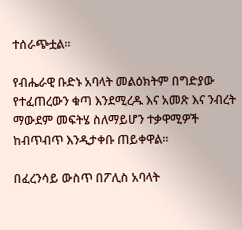ተሰራጭቷል።

የብሔራዊ ቡድኑ አባላት መልዕክትም በግድያው የተፈጠረውን ቁጣ እንደሚረዱ እና አመጽ እና ንብረት ማውደም መፍትሄ ስለማይሆን ተቃዋሚዎች ከብጥብጥ እንዲታቀቡ ጠይቀዋል።

በፈረንሳይ ውስጥ በፖሊስ አባላት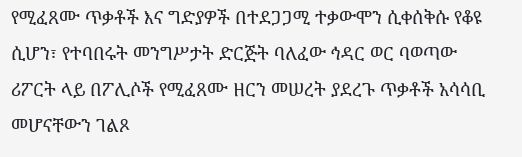የሚፈጸሙ ጥቃቶች እና ግድያዎች በተደጋጋሚ ተቃውሞን ሲቀሰቅሱ የቆዩ ሲሆን፣ የተባበሩት መንግሥታት ድርጅት ባለፈው ኅዳር ወር ባወጣው ሪፖርት ላይ በፖሊሶች የሚፈጸሙ ዘርን መሠረት ያደረጉ ጥቃቶች አሳሳቢ መሆናቸውን ገልጾ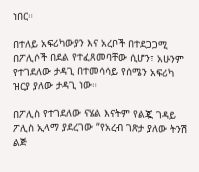ነበር።

በተለይ አፍሪካውያን እና አረቦች በተደጋጋሚ በፖሊሶች በደል የተፈጸመባቸው ሲሆን፣ አሁንም የተገደለው ታዳጊ በተመሳሳይ የሰሜን አፍሪካ ዝርያ ያለው ታዳጊ ነው።

በፖሊስ የተገደለው ናሄል እናትም የልጇ ገዳይ ፖሊስ ኢላማ ያደረገው “የአረብ ገጽታ ያለው ትንሽ ልጅ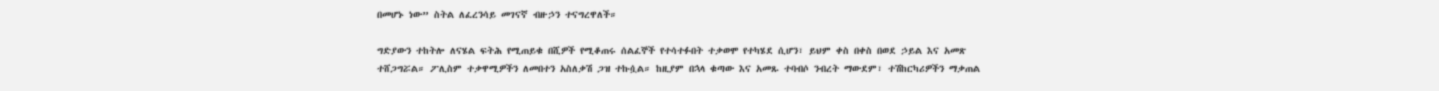በመሆኑ ነው” ስትል ለፈረንሳይ መገናኛ ብዙኃን ተናግረዋለች።

ግድያውን ተከትሎ ለናሄል ፍትሕ የሚጠይቁ በሺዎች የሚቆጠሩ ሰልፈኞች የተሳተፉበት ተቃወሞ የተካሄደ ሲሆን፣ ይህም ቀስ በቀስ በወደ ኃይል እና አመጽ ተሸጋግሯል። ፖሊስም ተቃዋሚዎችን ለመበተን አስለቃሽ ጋዝ ተኩሷል። ከዚያም በኋላ ቁጣው እና አመጹ ተባብሶ ንብረት ማውደም፣ ተሽከርካሪዎችን ማቃጠል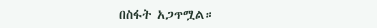በስፋት አጋጥሟል።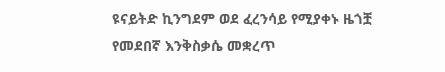ዩናይትድ ኪንግደም ወደ ፈረንሳይ የሚያቀኑ ዜጎቿ የመደበኛ እንቅስቃሴ መቋረጥ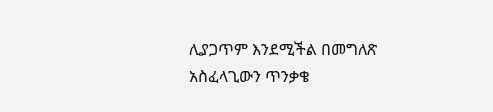ሊያጋጥም እንደሚችል በመግለጽ አስፈላጊውን ጥንቃቄ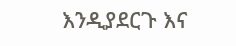እንዲያደርጉ እና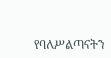የባለሥልጣናትን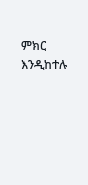ምክር እንዲከተሉ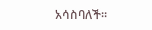አሳስባለች።